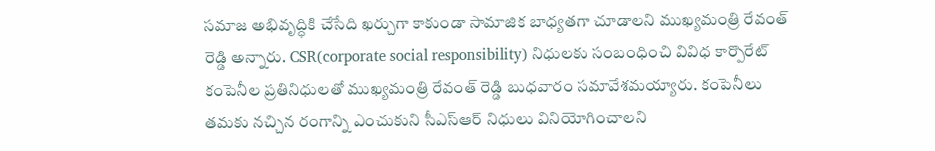సమాజ అభివృద్ధికి చేసేది ఖర్చుగా కాకుండా సామాజిక బాధ్యతగా చూడాలని ముఖ్యమంత్రి రేవంత్ రెడ్డి అన్నారు. CSR(corporate social responsibility) నిధులకు సంబంధించి వివిధ కార్పొరేట్ కంపెనీల ప్రతినిధులతో ముఖ్యమంత్రి రేవంత్ రెడ్డి బుధవారం సమావేశమయ్యారు. కంపెనీలు తమకు నచ్చిన రంగాన్ని ఎంచుకుని సీఎస్ఆర్ నిధులు వినియోగించాలని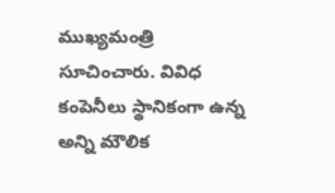ముఖ్యమంత్రి సూచించారు. వివిధ కంపెనీలు స్థానికంగా ఉన్న అన్ని మౌలిక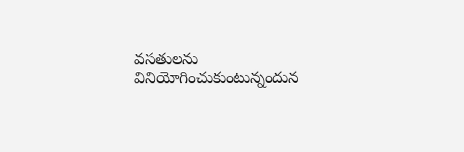వసతులను వినియోగించుకుంటున్నందున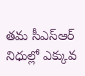తమ సీఎస్ఆర్ నిధుల్లో ఎక్కువ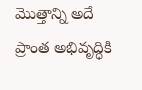మొత్తాన్ని అదే ప్రాంత అభివృద్ధికి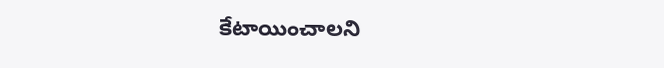కేటాయించాలని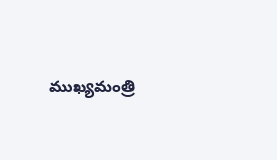ముఖ్యమంత్రి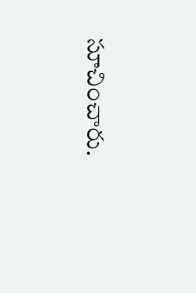సూచించారు.